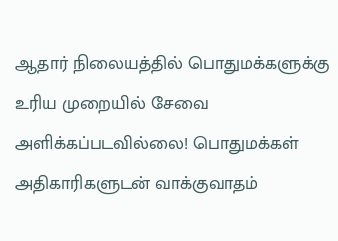ஆதார் நிலையத்தில் பொதுமக்களுக்கு உரிய முறையில் சேவை அளிக்கப்படவில்லை! பொதுமக்கள் அதிகாரிகளுடன் வாக்குவாதம்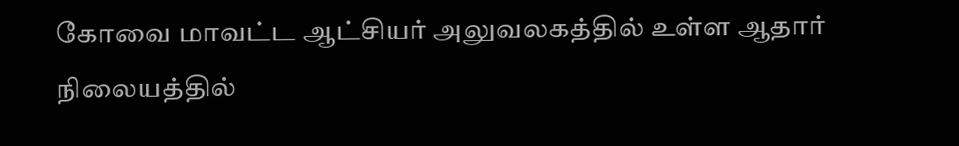கோவை மாவட்ட ஆட்சியர் அலுவலகத்தில் உள்ள ஆதார் நிலையத்தில்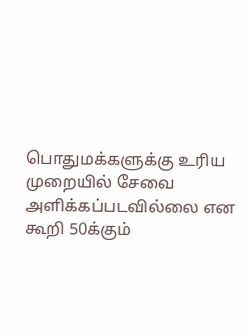பொதுமக்களுக்கு உரிய முறையில் சேவை அளிக்கப்படவில்லை என கூறி 50க்கும்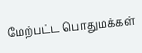மேற்பட்ட பொதுமக்கள்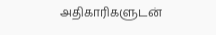அதிகாரிகளுடன்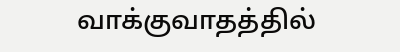வாக்குவாதத்தில்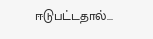ஈடுபட்டதால்...